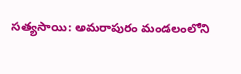సత్యసాయి: అమరాపురం మండలంలోని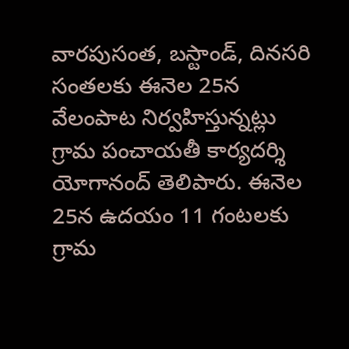వారపుసంత, బస్టాండ్, దినసరి సంతలకు ఈనెల 25న వేలంపాట నిర్వహిస్తున్నట్లు గ్రామ పంచాయతీ కార్యదర్శి యోగానంద్ తెలిపారు. ఈనెల 25న ఉదయం 11 గంటలకు గ్రామ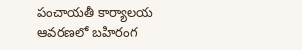పంచాయతీ కార్యాలయ ఆవరణలో బహిరంగ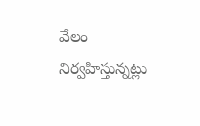వేలం నిర్వహిస్తున్నట్లు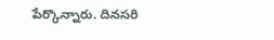పేర్కొన్నారు. దినసరి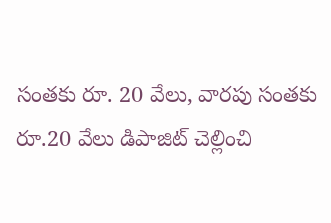సంతకు రూ. 20 వేలు, వారపు సంతకు రూ.20 వేలు డిపాజిట్ చెల్లించి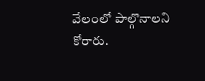వేలంలో పాల్గొనాలని కోరారు.